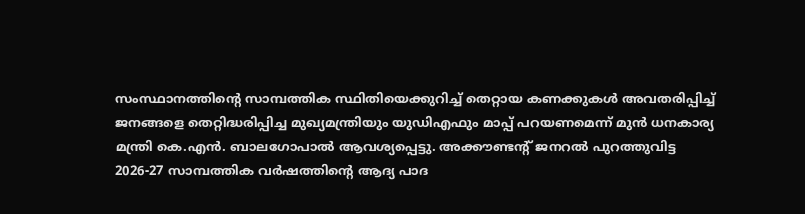സംസ്ഥാനത്തിന്റെ സാമ്പത്തിക സ്ഥിതിയെക്കുറിച്ച് തെറ്റായ കണക്കുകൾ അവതരിപ്പിച്ച് ജനങ്ങളെ തെറ്റിദ്ധരിപ്പിച്ച മുഖ്യമന്ത്രിയും യുഡിഎഫും മാപ്പ് പറയണമെന്ന് മുൻ ധനകാര്യ മന്ത്രി കെ.എൻ. ബാലഗോപാൽ ആവശ്യപ്പെട്ടു. അക്കൗണ്ടന്റ് ജനറൽ പുറത്തുവിട്ട 2026-27 സാമ്പത്തിക വർഷത്തിന്റെ ആദ്യ പാദ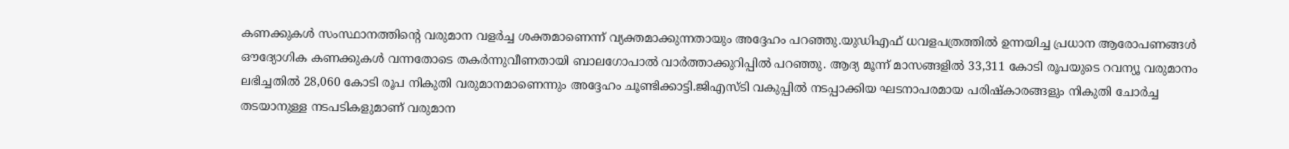കണക്കുകൾ സംസ്ഥാനത്തിന്റെ വരുമാന വളർച്ച ശക്തമാണെന്ന് വ്യക്തമാക്കുന്നതായും അദ്ദേഹം പറഞ്ഞു.യുഡിഎഫ് ധവളപത്രത്തിൽ ഉന്നയിച്ച പ്രധാന ആരോപണങ്ങൾ ഔദ്യോഗിക കണക്കുകൾ വന്നതോടെ തകർന്നുവീണതായി ബാലഗോപാൽ വാർത്താക്കുറിപ്പിൽ പറഞ്ഞു. ആദ്യ മൂന്ന് മാസങ്ങളിൽ 33,311 കോടി രൂപയുടെ റവന്യൂ വരുമാനം ലഭിച്ചതിൽ 28,060 കോടി രൂപ നികുതി വരുമാനമാണെന്നും അദ്ദേഹം ചൂണ്ടിക്കാട്ടി.ജിഎസ്ടി വകുപ്പിൽ നടപ്പാക്കിയ ഘടനാപരമായ പരിഷ്കാരങ്ങളും നികുതി ചോർച്ച തടയാനുള്ള നടപടികളുമാണ് വരുമാന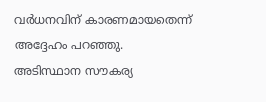വർധനവിന് കാരണമായതെന്ന് അദ്ദേഹം പറഞ്ഞു. അടിസ്ഥാന സൗകര്യ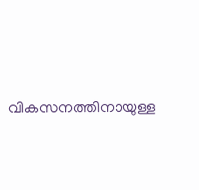വികസനത്തിനായുള്ള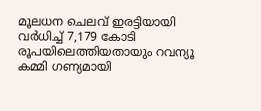മൂലധന ചെലവ് ഇരട്ടിയായി വർധിച്ച് 7,179 കോടി രൂപയിലെത്തിയതായും റവന്യൂ കമ്മി ഗണ്യമായി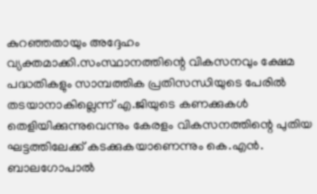കുറഞ്ഞതായും അദ്ദേഹം വ്യക്തമാക്കി.സംസ്ഥാനത്തിന്റെ വികസനവും ക്ഷേമ പദ്ധതികളും സാമ്പത്തിക പ്രതിസന്ധിയുടെ പേരിൽ തടയാനാകില്ലെന്ന് എ.ജിയുടെ കണക്കുകൾ തെളിയിക്കുന്നുവെന്നും കേരളം വികസനത്തിന്റെ പുതിയ ഘട്ടത്തിലേക്ക് കടക്കുകയാണെന്നും കെ.എൻ. ബാലഗോപാൽ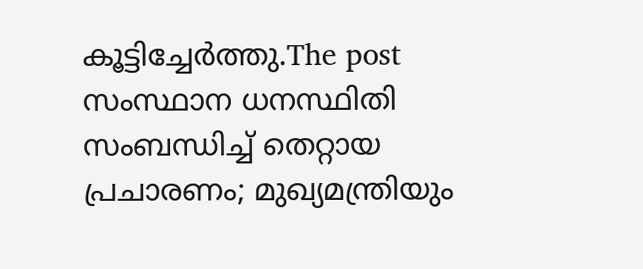കൂട്ടിച്ചേർത്തു.The post സംസ്ഥാന ധനസ്ഥിതി സംബന്ധിച്ച് തെറ്റായ പ്രചാരണം; മുഖ്യമന്ത്രിയും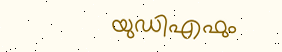യുഡിഎഫും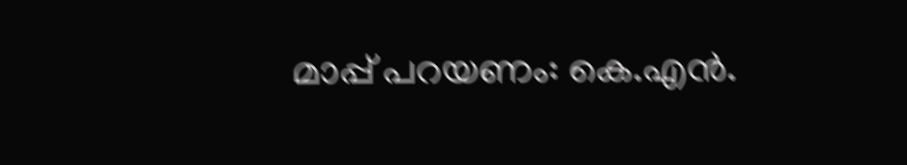മാപ്പ് പറയണം: കെ.എൻ.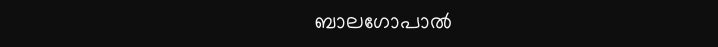ബാലഗോപാൽ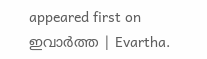appeared first on ഇവാർത്ത | Evartha.